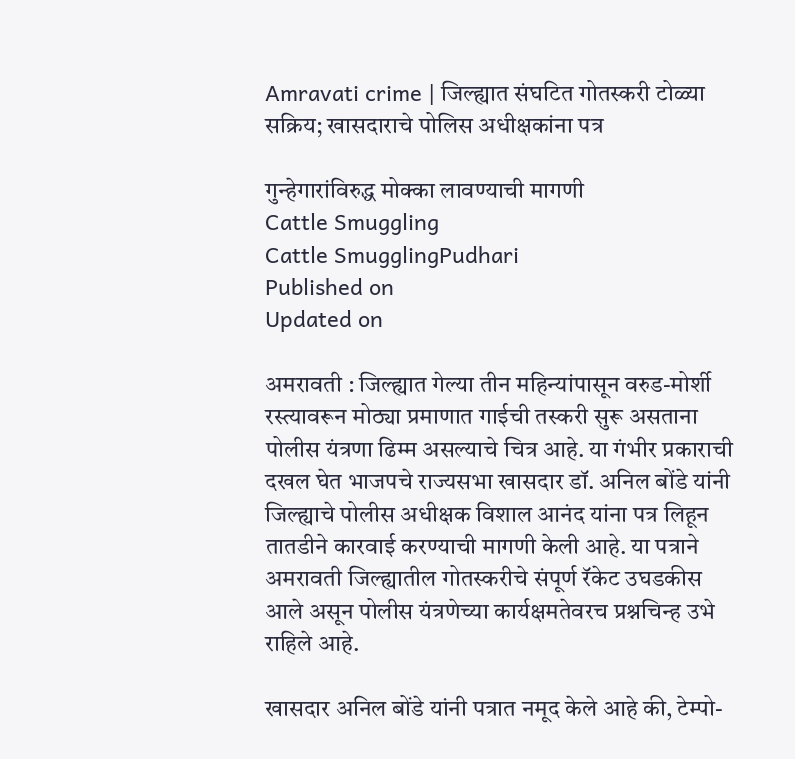Amravati crime | जिल्ह्यात संघटित गोतस्करी टोळ्या सक्रिय; खासदाराचे पोलिस अधीक्षकांना पत्र

गुन्हेगारांविरुद्ध मोक्का लावण्याची मागणी
Cattle Smuggling
Cattle SmugglingPudhari
Published on
Updated on

अमरावती : जिल्ह्यात गेल्या तीन महिन्यांपासून वरुड-मोर्शी रस्त्यावरून मोठ्या प्रमाणात गाईची तस्करी सुरू असताना पोलीस यंत्रणा ढिम्म असल्याचे चित्र आहे. या गंभीर प्रकाराची दखल घेत भाजपचे राज्यसभा खासदार डॉ. अनिल बोंडे यांनी जिल्ह्याचे पोलीस अधीक्षक विशाल आनंद यांना पत्र लिहून तातडीने कारवाई करण्याची मागणी केली आहे. या पत्राने अमरावती जिल्ह्यातील गोतस्करीचे संपूर्ण रॅकेट उघडकीस आले असून पोलीस यंत्रणेच्या कार्यक्षमतेवरच प्रश्नचिन्ह उभे राहिले आहे.

खासदार अनिल बोंडे यांनी पत्रात नमूद केले आहे की, टेम्पो-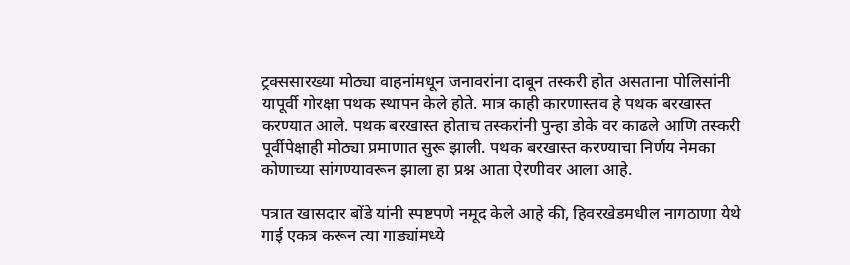ट्रक्ससारख्या मोठ्या वाहनांमधून जनावरांना दाबून तस्करी होत असताना पोलिसांनी यापूर्वी गोरक्षा पथक स्थापन केले होते. मात्र काही कारणास्तव हे पथक बरखास्त करण्यात आले. पथक बरखास्त होताच तस्करांनी पुन्हा डोके वर काढले आणि तस्करी पूर्वीपेक्षाही मोठ्या प्रमाणात सुरू झाली. पथक बरखास्त करण्याचा निर्णय नेमका कोणाच्या सांगण्यावरून झाला हा प्रश्न आता ऐरणीवर आला आहे.

पत्रात खासदार बोंडे यांनी स्पष्टपणे नमूद केले आहे की, हिवरखेडमधील नागठाणा येथे गाई एकत्र करून त्या गाड्यांमध्ये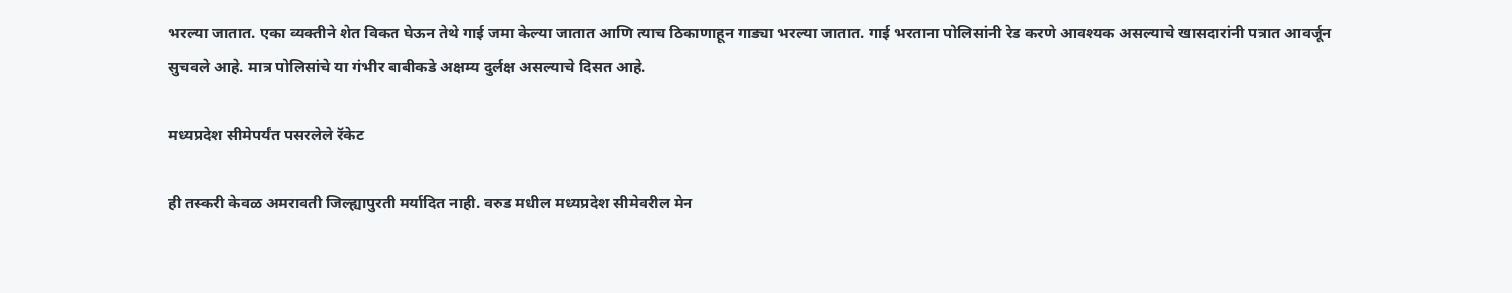भरल्या जातात. एका व्यक्तीने शेत विकत घेऊन तेथे गाई जमा केल्या जातात आणि त्याच ठिकाणाहून गाड्या भरल्या जातात. गाई भरताना पोलिसांनी रेड करणे आवश्यक असल्याचे खासदारांनी पत्रात आवर्जून सुचवले आहे. मात्र पोलिसांचे या गंभीर बाबीकडे अक्षम्य दुर्लक्ष असल्याचे दिसत आहे.

मध्यप्रदेश सीमेपर्यंत पसरलेले रॅकेट

ही तस्करी केवळ अमरावती जिल्ह्यापुरती मर्यादित नाही. वरुड मधील मध्यप्रदेश सीमेवरील मेन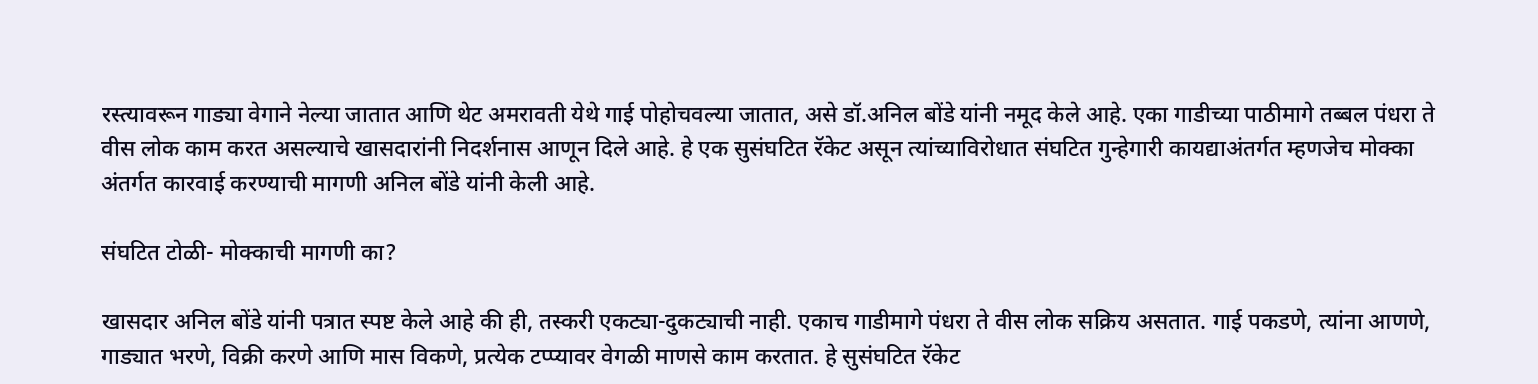रस्त्यावरून गाड्या वेगाने नेल्या जातात आणि थेट अमरावती येथे गाई पोहोचवल्या जातात, असे डॉ.अनिल बोंडे यांनी नमूद केले आहे. एका गाडीच्या पाठीमागे तब्बल पंधरा ते वीस लोक काम करत असल्याचे खासदारांनी निदर्शनास आणून दिले आहे. हे एक सुसंघटित रॅकेट असून त्यांच्याविरोधात संघटित गुन्हेगारी कायद्याअंतर्गत म्हणजेच मोक्का अंतर्गत कारवाई करण्याची मागणी अनिल बोंडे यांनी केली आहे.

संघटित टोळी- मोक्काची मागणी का?

खासदार अनिल बोंडे यांनी पत्रात स्पष्ट केले आहे की ही, तस्करी एकट्या-दुकट्याची नाही. एकाच गाडीमागे पंधरा ते वीस लोक सक्रिय असतात. गाई पकडणे, त्यांना आणणे, गाड्यात भरणे, विक्री करणे आणि मास विकणे, प्रत्येक टप्प्यावर वेगळी माणसे काम करतात. हे सुसंघटित रॅकेट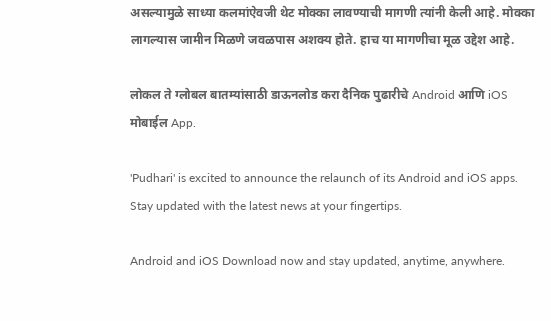असल्यामुळे साध्या कलमांऐवजी थेट मोक्का लावण्याची मागणी त्यांनी केली आहे. मोक्का लागल्यास जामीन मिळणे जवळपास अशक्य होते. हाच या मागणीचा मूळ उद्देश आहे.

लोकल ते ग्लोबल बातम्यांसाठी डाऊनलोड करा दैनिक पुढारीचे Android आणि iOS मोबाईल App.

'Pudhari' is excited to announce the relaunch of its Android and iOS apps. Stay updated with the latest news at your fingertips.

Android and iOS Download now and stay updated, anytime, anywhere.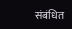संबंधित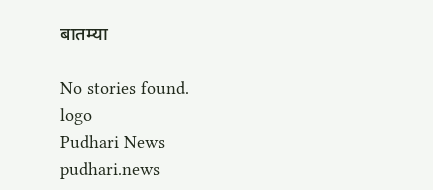बातम्या

No stories found.
logo
Pudhari News
pudhari.news